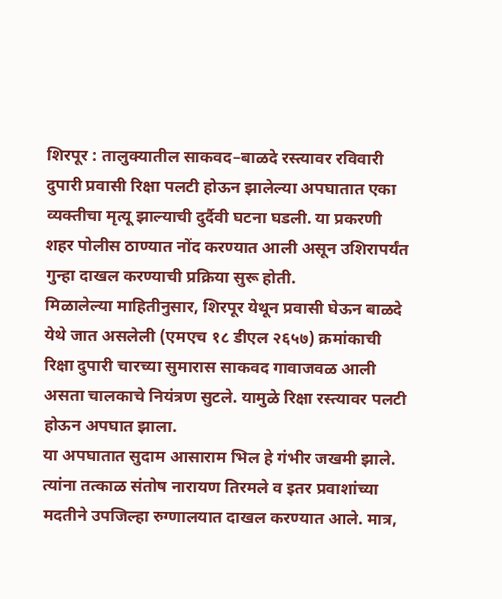शिरपूर : तालुक्यातील साकवद–बाळदे रस्त्यावर रविवारी दुपारी प्रवासी रिक्षा पलटी होऊन झालेल्या अपघातात एका व्यक्तीचा मृत्यू झाल्याची दुर्दैवी घटना घडली. या प्रकरणी शहर पोलीस ठाण्यात नोंद करण्यात आली असून उशिरापर्यंत गुन्हा दाखल करण्याची प्रक्रिया सुरू होती.
मिळालेल्या माहितीनुसार, शिरपूर येथून प्रवासी घेऊन बाळदे येथे जात असलेली (एमएच १८ डीएल २६५७) क्रमांकाची रिक्षा दुपारी चारच्या सुमारास साकवद गावाजवळ आली असता चालकाचे नियंत्रण सुटले. यामुळे रिक्षा रस्त्यावर पलटी होऊन अपघात झाला.
या अपघातात सुदाम आसाराम भिल हे गंभीर जखमी झाले. त्यांना तत्काळ संतोष नारायण तिरमले व इतर प्रवाशांच्या मदतीने उपजिल्हा रुग्णालयात दाखल करण्यात आले. मात्र,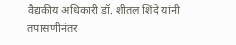वैद्यकीय अधिकारी डॉ. शीतल शिंदे यांनी तपासणीनंतर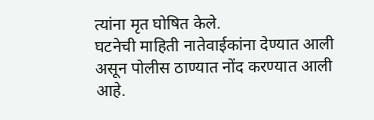त्यांना मृत घोषित केले.
घटनेची माहिती नातेवाईकांना देण्यात आली असून पोलीस ठाण्यात नोंद करण्यात आली आहे.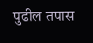पुढील तपास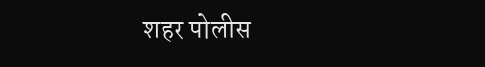शहर पोलीस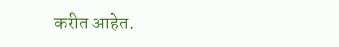करीत आहेत.